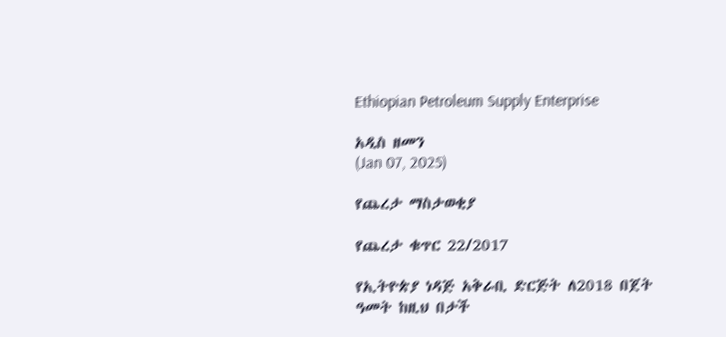Ethiopian Petroleum Supply Enterprise

አዲስ ዘመን
(Jan 07, 2025)

የጨረታ ማስታወቂያ

የጨረታ ቁጥር 22/2017

የኢትዮጵያ ነዳጅ አቅራቢ ድርጅት ለ2018 በጀት ዓመት ከዚህ በታች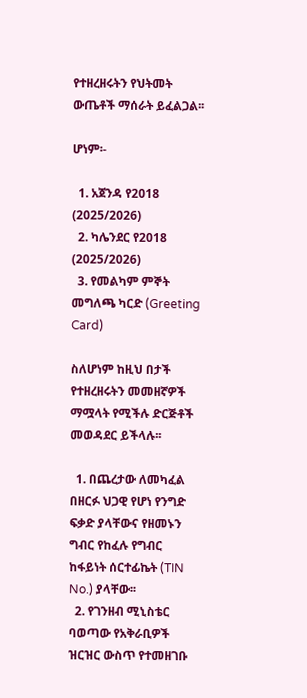የተዘረዘሩትን የህትመት ውጤቶች ማሰራት ይፈልጋል፡፡

ሆነም፡-

  1. አጀንዳ የ2018 (2025/2026)
  2. ካሌንደር የ2018 (2025/2026)
  3. የመልካም ምኞት መግለጫ ካርድ (Greeting Card)

ስለሆነም ከዚህ በታች የተዘረዘሩትን መመዘኛዎች ማሟላት የሚችሉ ድርጅቶች መወዳደር ይችላሉ፡፡

  1. በጨረታው ለመካፈል በዘርፉ ህጋዊ የሆነ የንግድ ፍቃድ ያላቸውና የዘመኑን ግብር የከፈሉ የግብር ከፋይነት ሰርተፊኬት (TIN No.) ያላቸው፡፡
  2. የገንዘብ ሚኒስቴር ባወጣው የአቅራቢዎች ዝርዝር ውስጥ የተመዘገቡ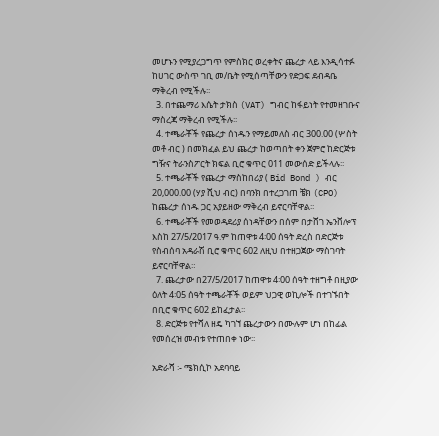መሆኑን የሚያረጋግጥ የምስክር ወረቀትና ጨረታ ላይ እንዲሳተፉ ከሀገር ውስጥ ገቢ መ/ቤት የሚሰጣቸውን የድጋፍ ደብዳቤ ማቅረብ የሚችሉ፡፡
  3. በተጨማሪ እሴት ታክስ (VAT) ግብር ከፋይነት የተመዘገቡና ማስረጃ ማቅረብ የሚችሉ፡፡
  4. ተጫራቾች የጨረታ ሰነዱን የማይመለስ ብር 300.00 (ሦስት መቶ ብር ) በመክፈል ይህ ጨረታ ከወጣበት ቀን ጀምሮ ከድርጅቱ ግዥና ትራንስፖርት ክፍል ቢሮ ቁጥር 011 መውሰድ ይችላሉ፡፡
  5. ተጫራቾች የጨረታ ማስከበሪያ ( Bid Bond ) ብር 20,000.00 (ሃያ ሺህ ብር) በባንክ በተረጋገጠ ቼክ (CPO) ከጨረታ ሰነዱ ጋር አያይዘው ማቅረብ ይኖርባቸዋል፡፡
  6. ተጫራቾች የመወዳደሪያ ሰነዳቸውን በሰም በታሸገ ኤንቨሎፕ እስከ 27/5/2017 ዓ.ም ከጠዋቱ 4፡00 ሰዓት ድረስ በድርጅቱ የስብሰባ አዳራሽ ቢሮ ቁጥር 602 ለዚህ በተዘጋጀው ማስገባት ይኖርባቸዋል።
  7. ጨረታው በ27/5/2017 ከጠዋቱ 4፡00 ሰዓት ተዘግቶ በዚያው ዕለት 4፡05 ሰዓት ተጫራቾች ወይም ህጋዊ ወኪሎች በተገኙበት በቢሮ ቁጥር 602 ይከፈታል፡፡
  8. ድርጅቱ የተሻለ ዘዴ ካገኘ ጨረታውን በሙሉም ሆነ በከፊል የመሰረዝ መብቱ የተጠበቀ ነው፡፡

አድራሻ ፡- ሜክሲኮ አደባባይ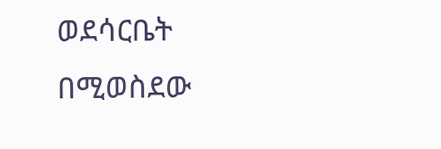ወደሳርቤት በሚወስደው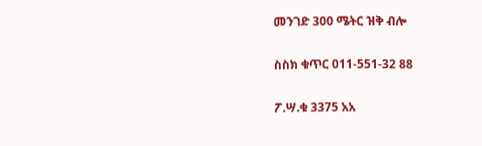መንገድ 300 ሜትር ዝቅ ብሎ

ስስክ ቁጥር 011-551-32 88

ፖ.ሣ.ቁ 3375 አአ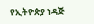የኢትዮጵያ ነዳጅ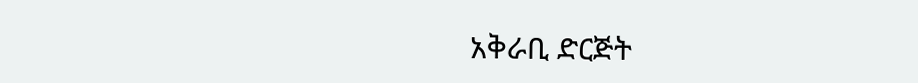አቅራቢ ድርጅት